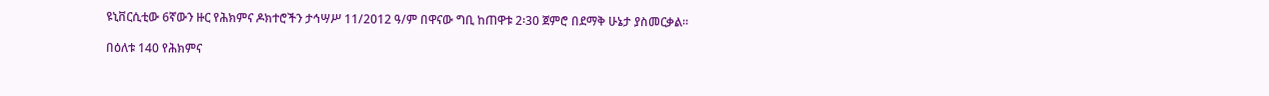ዩኒቨርሲቲው 6ኛውን ዙር የሕክምና ዶክተሮችን ታኅሣሥ 11/2012 ዓ/ም በዋናው ግቢ ከጠዋቱ 2፡30 ጀምሮ በደማቅ ሁኔታ ያስመርቃል፡፡

በዕለቱ 140 የሕክምና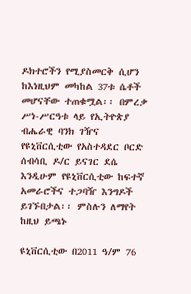ዶክተሮችን የሚያስመርቅ ሲሆን ከእነዚህም መካከል 37ቱ ሴቶች መሆናቸው ተጠቁሟል፡፡ በምረቃ ሥነ-ሥርዓቱ ላይ የኢትዮጵያ ብሔራዊ ባንክ ገዥና የዩኒቨርሲቲው የአስተዳደር ቦርድ ሰብሳቢ ዶ/ር ይናገር ደሴ እንዲሁም የዩኒቨርሲቲው ከፍተኛ አመራሮችና ተጋባዥ እንግዶች ይገኙበታል፡፡ ምስሉን ለማየት ከዚህ ይጫኑ

ዩኒቨርሲቲው በ2011 ዓ/ም 76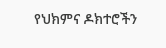የህክምና ዶክተሮችን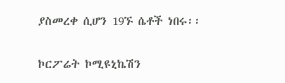ያስመረቀ ሲሆን 19ኙ ሴቶች ነበሩ፡፡

ኮርፖሬት ኮሚዩኒኬሽን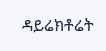ዳይሬክቶሬት